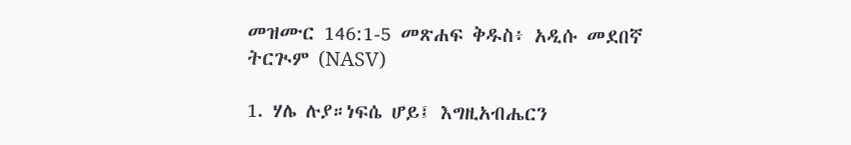መዝሙር 146:1-5 መጽሐፍ ቅዱስ፥ አዲሱ መደበኛ ትርጒም (NASV)

1. ሃሌ ሉያ።ነፍሴ ሆይ፤ እግዚአብሔርን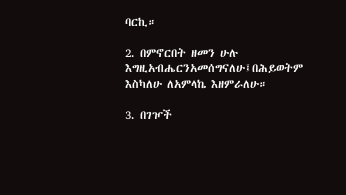ባርኪ።

2. በምኖርበት ዘመን ሁሉ እግዚአብሔርንአመሰግናለሁ፤በሕይወትም እስካለሁ ለአምላኬ እዘምራለሁ።

3. በገዦች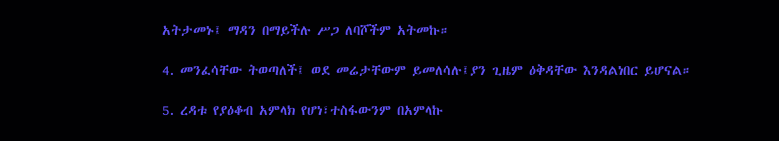አትታመኑ፤ ማዳን በማይችሉ ሥጋ ለባሾችም አትመኩ።

4. መንፈሳቸው ትወጣለች፤ ወደ መሬታቸውም ይመለሳሉ፤ያን ጊዜም ዕቅዳቸው እንዳልነበር ይሆናል።

5. ረዳቱ የያዕቆብ አምላክ የሆነ፣ተስፋውንም በአምላኩ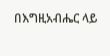በእግዚአብሔር ላይ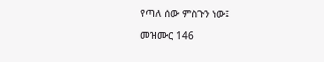የጣለ ሰው ምስጉን ነው፤

መዝሙር 146